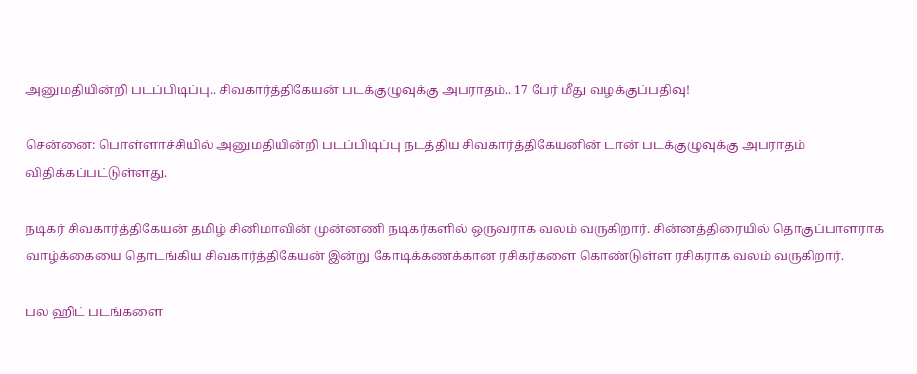அனுமதியின்றி படப்பிடிப்பு.. சிவகார்த்திகேயன் படக்குழுவுக்கு அபராதம்.. 17 பேர் மீது வழக்குப்பதிவு!

சென்னை: பொள்ளாச்சியில் அனுமதியின்றி படப்பிடிப்பு நடத்திய சிவகார்த்திகேயனின் டான் படக்குழுவுக்கு அபராதம் விதிக்கப்பட்டுள்ளது.

நடிகர் சிவகார்த்திகேயன் தமிழ் சினிமாவின் முன்னணி நடிகர்களில் ஒருவராக வலம் வருகிறார். சின்னத்திரையில் தொகுப்பாளராக வாழ்க்கையை தொடங்கிய சிவகார்த்திகேயன் இன்று கோடிக்கணக்கான ரசிகர்களை கொண்டுள்ள ரசிகராக வலம் வருகிறார்.

பல ஹிட் படங்களை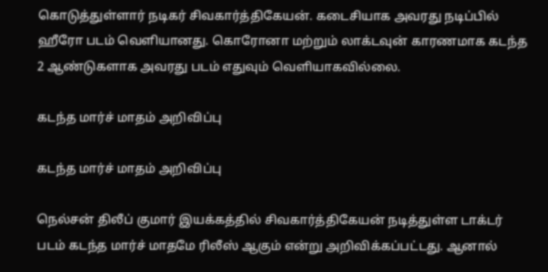கொடுத்துள்ளார் நடிகர் சிவகார்த்திகேயன். கடைசியாக அவரது நடிப்பில் ஹீரோ படம் வெளியானது. கொரோனா மற்றும் லாக்டவுன் காரணமாக கடந்த 2 ஆண்டுகளாக அவரது படம் எதுவும் வெளியாகவில்லை.

கடந்த மார்ச் மாதம் அறிவிப்பு

கடந்த மார்ச் மாதம் அறிவிப்பு

நெல்சன் திலீப் குமார் இயக்கத்தில் சிவகார்த்திகேயன் நடித்துள்ள டாக்டர் படம் கடந்த மார்ச் மாதமே ரிலீஸ் ஆகும் என்று அறிவிக்கப்பட்டது. ஆனால்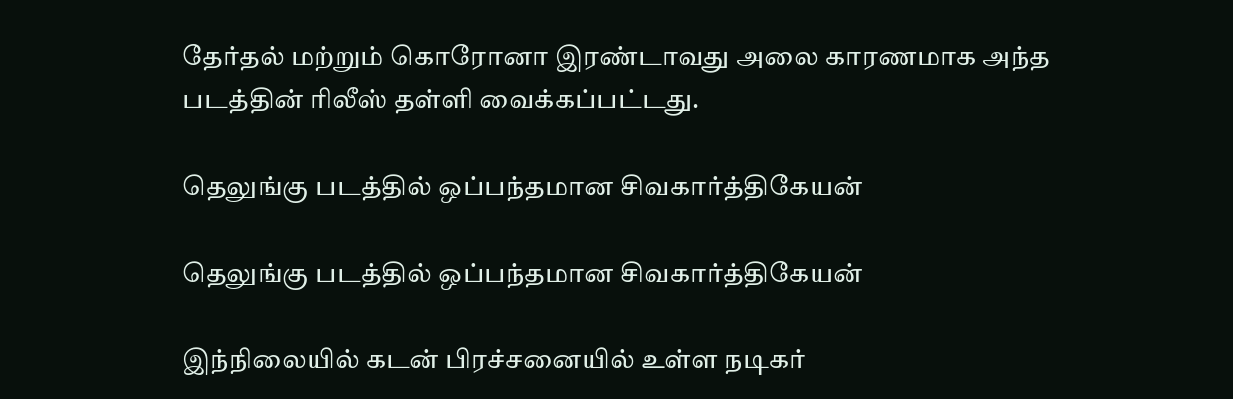தேர்தல் மற்றும் கொரோனா இரண்டாவது அலை காரணமாக அந்த படத்தின் ரிலீஸ் தள்ளி வைக்கப்பட்டது.

தெலுங்கு படத்தில் ஒப்பந்தமான சிவகார்த்திகேயன்

தெலுங்கு படத்தில் ஒப்பந்தமான சிவகார்த்திகேயன்

இந்நிலையில் கடன் பிரச்சனையில் உள்ள நடிகர்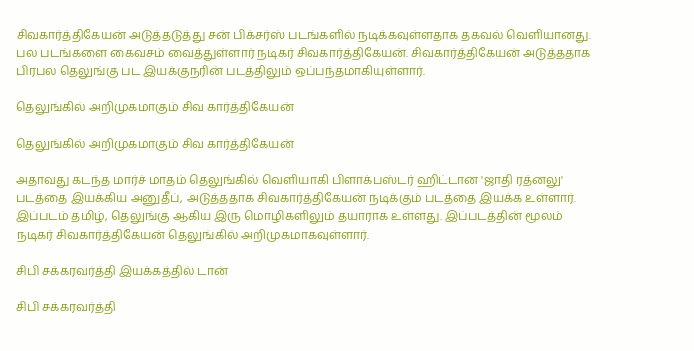சிவகார்த்திகேயன் அடுத்தடுத்து சன் பிக்சர்ஸ் படங்களில் நடிக்கவுள்ளதாக தகவல் வெளியானது. பல படங்களை கைவசம் வைத்துள்ளார் நடிகர் சிவகார்த்திகேயன். சிவகார்த்திகேயன் அடுத்ததாக பிரபல தெலுங்கு பட இயக்குநரின் படத்திலும் ஒப்பந்தமாகியுள்ளார்.

தெலுங்கில் அறிமுகமாகும் சிவ கார்த்திகேயன்

தெலுங்கில் அறிமுகமாகும் சிவ கார்த்திகேயன்

அதாவது கடந்த மார்ச் மாதம் தெலுங்கில் வெளியாகி பிளாக்பஸ்டர் ஹிட்டான 'ஜாதி ரத்னலு' படத்தை இயக்கிய அனுதீப், அடுத்ததாக சிவகார்த்திகேயன் நடிக்கும் படத்தை இயக்க உள்ளார். இப்படம் தமிழ், தெலுங்கு ஆகிய இரு மொழிகளிலும் தயாராக உள்ளது. இப்படத்தின் மூலம் நடிகர் சிவகார்த்திகேயன் தெலுங்கில் அறிமுகமாகவுள்ளார்.

சிபி சக்கரவர்த்தி இயக்கத்தில் டான்

சிபி சக்கரவர்த்தி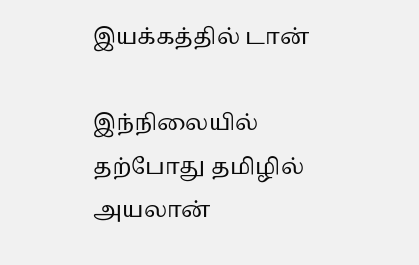இயக்கத்தில் டான்

இந்நிலையில் தற்போது தமிழில் அயலான்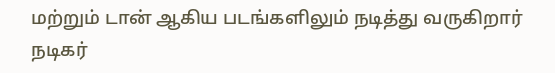மற்றும் டான் ஆகிய படங்களிலும் நடித்து வருகிறார் நடிகர்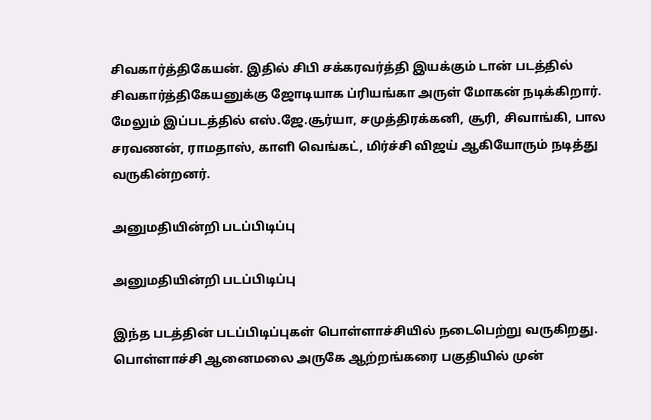சிவகார்த்திகேயன். இதில் சிபி சக்கரவர்த்தி இயக்கும் டான் படத்தில் சிவகார்த்திகேயனுக்கு ஜோடியாக ப்ரியங்கா அருள் மோகன் நடிக்கிறார். மேலும் இப்படத்தில் எஸ்.ஜே.சூர்யா, சமுத்திரக்கனி, சூரி, சிவாங்கி, பால சரவணன், ராமதாஸ், காளி வெங்கட், மிர்ச்சி விஜய் ஆகியோரும் நடித்து வருகின்றனர்.

அனுமதியின்றி படப்பிடிப்பு

அனுமதியின்றி படப்பிடிப்பு

இந்த படத்தின் படப்பிடிப்புகள் பொள்ளாச்சியில் நடைபெற்று வருகிறது. பொள்ளாச்சி ஆனைமலை அருகே ஆற்றங்கரை பகுதியில் முன்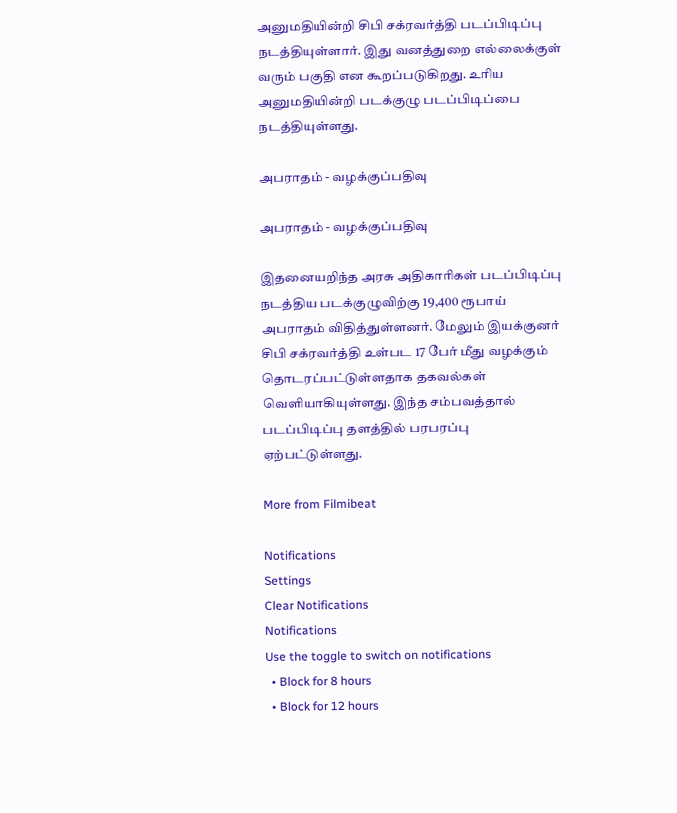அனுமதியின்றி சிபி சக்ரவர்த்தி படப்பிடிப்பு நடத்தியுள்ளார். இது வனத்துறை எல்லைக்குள் வரும் பகுதி என கூறப்படுகிறது. உரிய அனுமதியின்றி படக்குழு படப்பிடிப்பை நடத்தியுள்ளது.

அபராதம் - வழக்குப்பதிவு

அபராதம் - வழக்குப்பதிவு

இதனையறிந்த அரசு அதிகாரிகள் படப்பிடிப்பு நடத்திய படக்குழுவிற்கு 19,400 ரூபாய் அபராதம் விதித்துள்ளனர். மேலும் இயக்குனர் சிபி சக்ரவர்த்தி உள்பட 17 பேர் மீது வழக்கும் தொடரப்பட்டுள்ளதாக தகவல்கள் வெளியாகியுள்ளது. இந்த சம்பவத்தால் படப்பிடிப்பு தளத்தில் பரபரப்பு ஏற்பட்டுள்ளது.

More from Filmibeat

Notifications
Settings
Clear Notifications
Notifications
Use the toggle to switch on notifications
  • Block for 8 hours
  • Block for 12 hours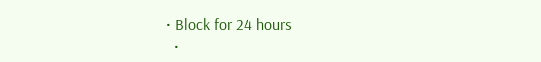• Block for 24 hours
  •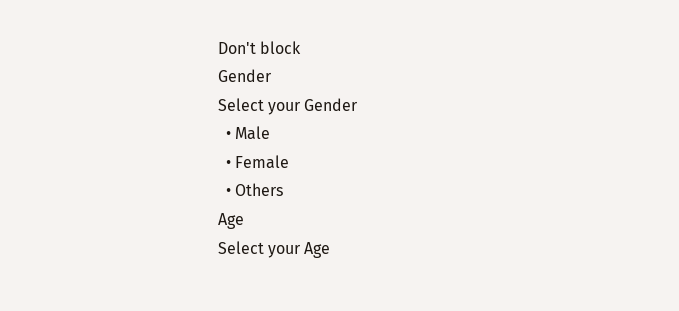Don't block
Gender
Select your Gender
  • Male
  • Female
  • Others
Age
Select your Age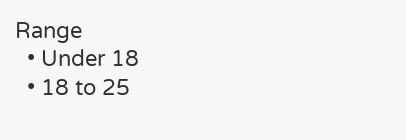Range
  • Under 18
  • 18 to 25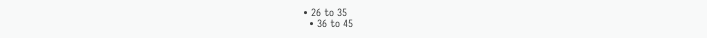• 26 to 35
  • 36 to 45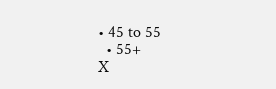• 45 to 55
  • 55+
X